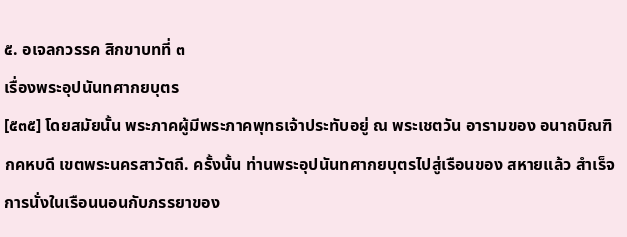๕. อเจลกวรรค สิกขาบทที่ ๓
เรื่องพระอุปนันทศากยบุตร
[๕๓๕] โดยสมัยนั้น พระภาคผู้มีพระภาคพุทธเจ้าประทับอยู่ ณ พระเชตวัน อารามของ อนาถบิณฑิกคหบดี เขตพระนครสาวัตถี. ครั้งนั้น ท่านพระอุปนันทศากยบุตรไปสู่เรือนของ สหายแล้ว สำเร็จการนั่งในเรือนนอนกับภรรยาของ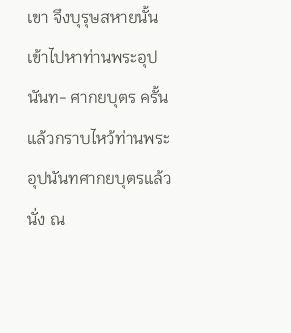เขา จึงบุรุษสหายนั้นเข้าไปหาท่านพระอุปนันท- ศากยบุตร ครั้นแล้วกราบไหว้ท่านพระอุปนันทศากยบุตรแล้วนั่ง ณ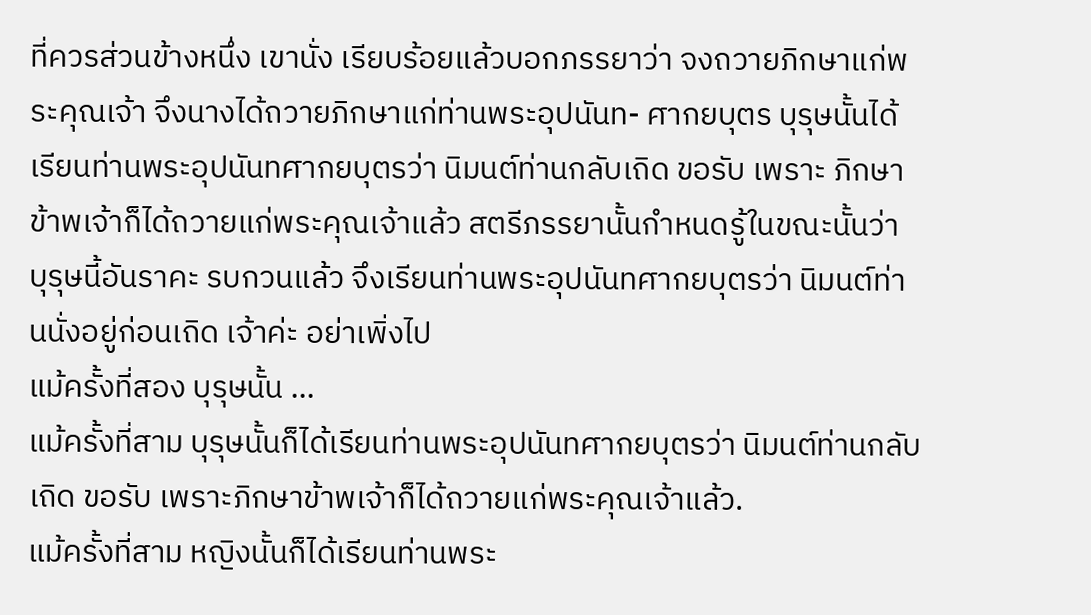ที่ควรส่วนข้างหนึ่ง เขานั่ง เรียบร้อยแล้วบอกภรรยาว่า จงถวายภิกษาแก่พระคุณเจ้า จึงนางได้ถวายภิกษาแก่ท่านพระอุปนันท- ศากยบุตร บุรุษนั้นได้เรียนท่านพระอุปนันทศากยบุตรว่า นิมนต์ท่านกลับเถิด ขอรับ เพราะ ภิกษาข้าพเจ้าก็ได้ถวายแก่พระคุณเจ้าแล้ว สตรีภรรยานั้นกำหนดรู้ในขณะนั้นว่า บุรุษนี้อันราคะ รบกวนแล้ว จึงเรียนท่านพระอุปนันทศากยบุตรว่า นิมนต์ท่านนั่งอยู่ก่อนเถิด เจ้าค่ะ อย่าเพิ่งไป
แม้ครั้งที่สอง บุรุษนั้น ...
แม้ครั้งที่สาม บุรุษนั้นก็ได้เรียนท่านพระอุปนันทศากยบุตรว่า นิมนต์ท่านกลับเถิด ขอรับ เพราะภิกษาข้าพเจ้าก็ได้ถวายแก่พระคุณเจ้าแล้ว.
แม้ครั้งที่สาม หญิงนั้นก็ได้เรียนท่านพระ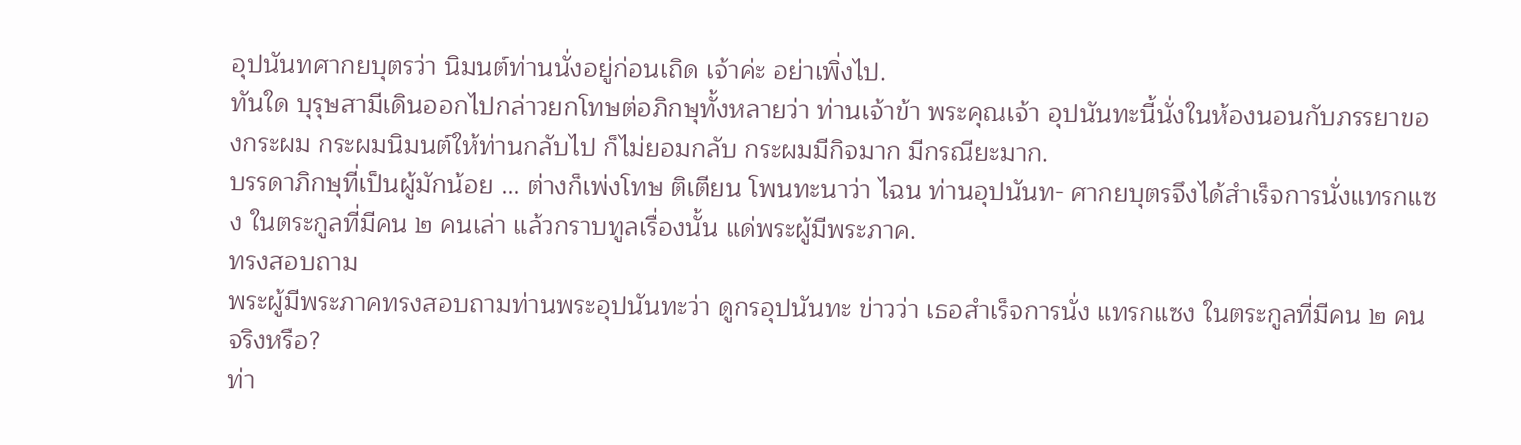อุปนันทศากยบุตรว่า นิมนต์ท่านนั่งอยู่ก่อนเถิด เจ้าค่ะ อย่าเพิ่งไป.
ทันใด บุรุษสามีเดินออกไปกล่าวยกโทษต่อภิกษุทั้งหลายว่า ท่านเจ้าข้า พระคุณเจ้า อุปนันทะนี้นั่งในห้องนอนกับภรรยาของกระผม กระผมนิมนต์ให้ท่านกลับไป ก็ไม่ยอมกลับ กระผมมีกิจมาก มีกรณียะมาก.
บรรดาภิกษุที่เป็นผู้มักน้อย ... ต่างก็เพ่งโทษ ติเตียน โพนทะนาว่า ไฉน ท่านอุปนันท- ศากยบุตรจึงได้สำเร็จการนั่งแทรกแซง ในตระกูลที่มีคน ๒ คนเล่า แล้วกราบทูลเรื่องนั้น แด่พระผู้มีพระภาค.
ทรงสอบถาม
พระผู้มีพระภาคทรงสอบถามท่านพระอุปนันทะว่า ดูกรอุปนันทะ ข่าวว่า เธอสำเร็จการนั่ง แทรกแซง ในตระกูลที่มีคน ๒ คน จริงหรือ?
ท่า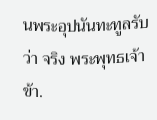นพระอุปนันทะทูลรับว่า จริง พระพุทธเจ้าข้า.